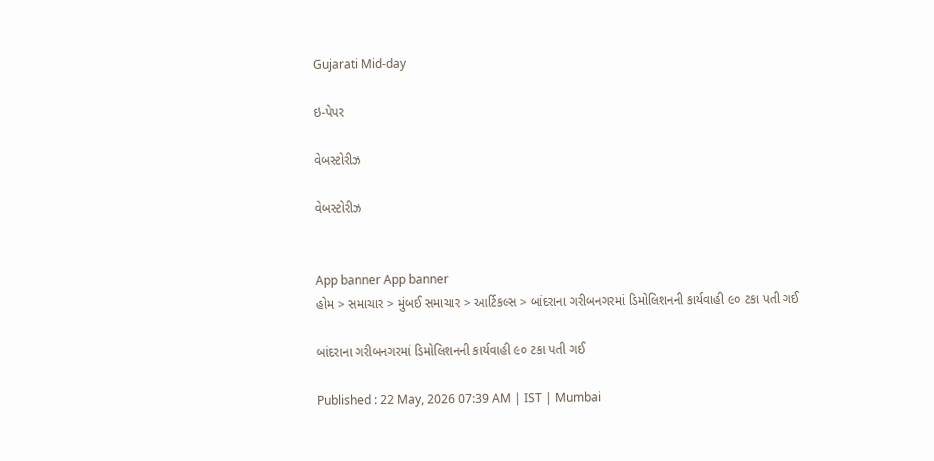Gujarati Mid-day

ઇ-પેપર

વેબસ્ટોરીઝ

વેબસ્ટોરીઝ


App banner App banner
હોમ > સમાચાર > મુંબઈ સમાચાર > આર્ટિકલ્સ > બાંદરાના ગરીબનગરમાં ડિમોલિશનની કાર્યવાહી ૯૦ ટકા પતી ગઈ

બાંદરાના ગરીબનગરમાં ડિમોલિશનની કાર્યવાહી ૯૦ ટકા પતી ગઈ

Published : 22 May, 2026 07:39 AM | IST | Mumbai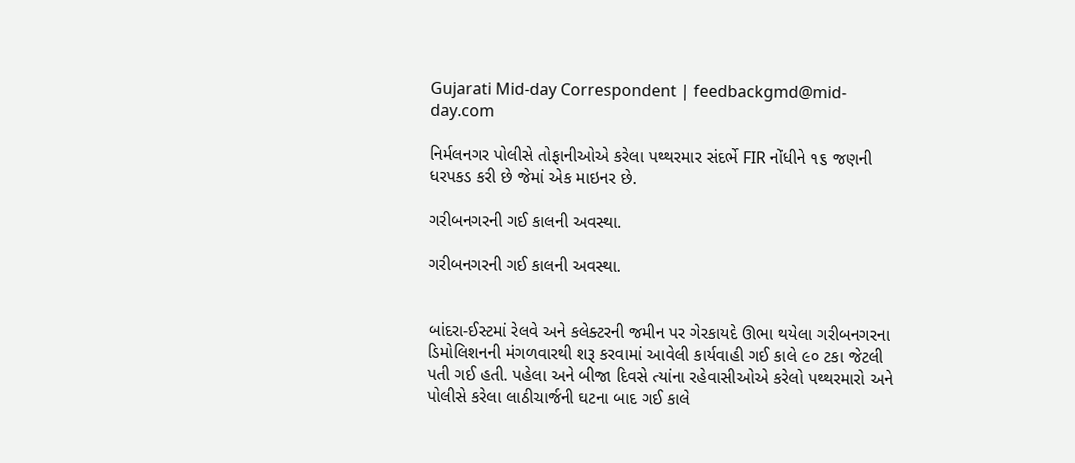Gujarati Mid-day Correspondent | feedbackgmd@mid-day.com

નિર્મલનગર પોલીસે તોફાનીઓએ કરેલા પથ્થરમાર સંદર્ભે FIR નોંધીને ૧૬ જણની ધરપકડ કરી છે જેમાં એક માઇનર છે.

ગરીબનગરની ગઈ કાલની અવસ્થા.

ગરીબનગરની ગઈ કાલની અવસ્થા.


બાંદરા-ઈસ્ટમાં રેલવે અને કલેક્ટરની જમીન પર ગેરકાયદે ઊભા થયેલા ગરીબનગરના ડિમોલિશનની મંગળવારથી શરૂ કરવામાં આવેલી કાર્યવાહી ગઈ કાલે ૯૦ ટકા જેટલી પતી ગઈ હતી. પહેલા અને બીજા દિવસે ત્યાંના રહેવાસીઓએ કરેલો પથ્થરમારો અને પોલીસે કરેલા લાઠીચાર્જની ઘટના બાદ ગઈ કાલે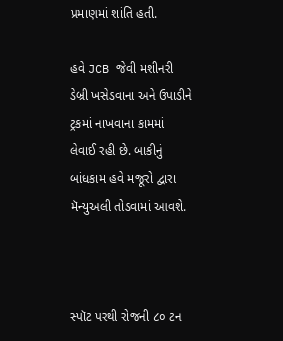પ્રમાણમાં શાંતિ હતી.

હવે JCB જેવી મશીનરી ડેબ્રી ખસેડવાના અને ઉપાડીને ટ્રકમાં નાખવાના કામમાં લેવાઈ રહી છે. બાકીનું બાંધકામ હવે મજૂરો દ્વારા મૅન્યુઅલી તોડવામાં આવશે.



સ્પૉટ પરથી રોજની ૮૦ ટન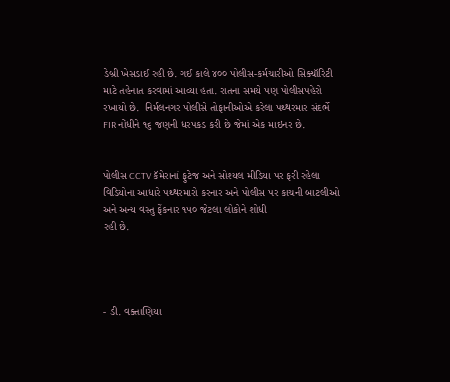ડેબ્રી ખેસડાઈ રહી છે. ગઈ કાલે ૪૦૦ પોલીસ-કર્મચારીઓ સિક્યૉરિટી માટે તહેનાત કરવામાં આવ્યા હતા. રાતના સમયે પણ પોલીસપહેરો રખાયો છે.  નિર્મલનગર પોલીસે તોફાનીઓએ કરેલા પથ્થરમાર સંદર્ભે FIR નોંધીને ૧૬ જણની ધરપકડ કરી છે જેમાં એક માઇનર છે.


પોલીસ CCTV કૅમેરાનાં ફુટેજ અને સોશ્યલ મીડિયા પર ફરી રહેલા વિડિયોના આધારે પથ્થરમારો કરનાર અને પોલીસ પર કાચની બાટલીઓ અને અન્ય વસ્તુ ફેંકનાર ૧૫૦ જેટલા લોકોને શોધી
રહી છે.




- ડી. વક્તાણિયા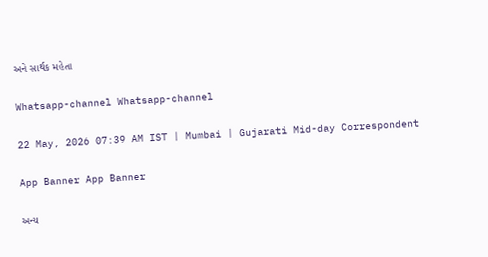અને સાર્થક મહેતા

Whatsapp-channel Whatsapp-channel

22 May, 2026 07:39 AM IST | Mumbai | Gujarati Mid-day Correspondent

App Banner App Banner

અન્ય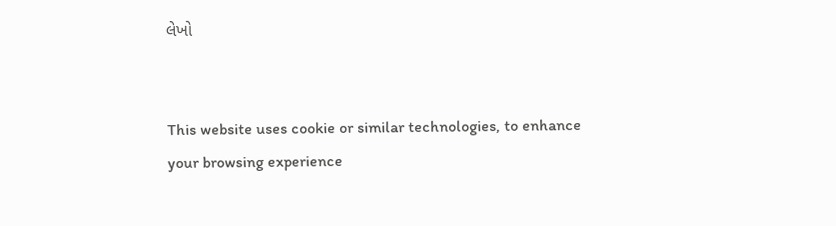લેખો


This website uses cookie or similar technologies, to enhance your browsing experience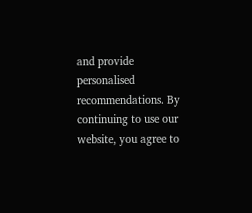and provide personalised recommendations. By continuing to use our website, you agree to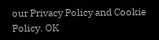our Privacy Policy and Cookie Policy. OK